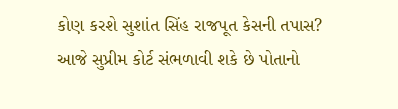કોણ કરશે સુશાંત સિંહ રાજપૂત કેસની તપાસ? આજે સુપ્રીમ કોર્ટ સંભળાવી શકે છે પોતાનો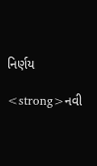નિર્ણય

<strong>નવી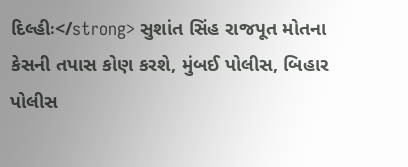દિલ્હીઃ</strong> સુશાંત સિંહ રાજપૂત મોતના કેસની તપાસ કોણ કરશે, મુંબઈ પોલીસ, બિહાર પોલીસ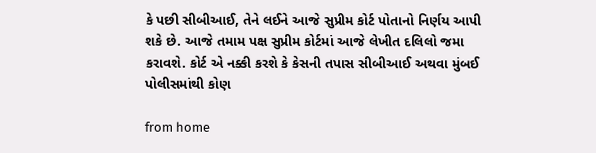કે પછી સીબીઆઈ, તેને લઈને આજે સુપ્રીમ કોર્ટ પોતાનો નિર્ણય આપી શકે છે. આજે તમામ પક્ષ સુપ્રીમ કોર્ટમાં આજે લેખીત દલિલો જમા કરાવશે. કોર્ટ એ નક્કી કરશે કે કેસની તપાસ સીબીઆઈ અથવા મુંબઈ પોલીસમાંથી કોણ

from home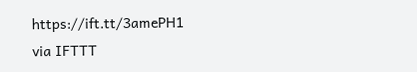https://ift.tt/3amePH1
via IFTTT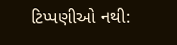ટિપ્પણીઓ નથી: